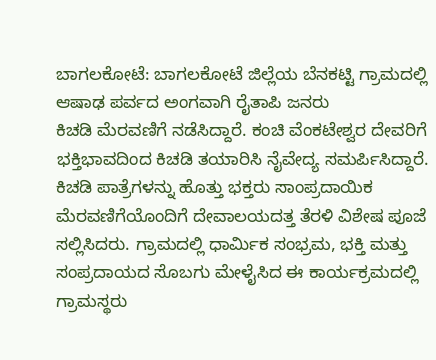ಬಾಗಲಕೋಟೆ: ಬಾಗಲಕೋಟೆ ಜಿಲ್ಲೆಯ ಬೆನಕಟ್ಟಿ ಗ್ರಾಮದಲ್ಲಿ ಆಷಾಢ ಪರ್ವದ ಅಂಗವಾಗಿ ರೈತಾಪಿ ಜನರು
ಕಿಚಡಿ ಮೆರವಣಿಗೆ ನಡೆಸಿದ್ದಾರೆ. ಕಂಚಿ ವೆಂಕಟೇಶ್ವರ ದೇವರಿಗೆ ಭಕ್ತಿಭಾವದಿಂದ ಕಿಚಡಿ ತಯಾರಿಸಿ ನೈವೇದ್ಯ ಸಮರ್ಪಿಸಿದ್ದಾರೆ.
ಕಿಚಡಿ ಪಾತ್ರೆಗಳನ್ನು ಹೊತ್ತು ಭಕ್ತರು ಸಾಂಪ್ರದಾಯಿಕ ಮೆರವಣಿಗೆಯೊಂದಿಗೆ ದೇವಾಲಯದತ್ತ ತೆರಳಿ ವಿಶೇಷ ಪೂಜೆ ಸಲ್ಲಿಸಿದರು. ಗ್ರಾಮದಲ್ಲಿ ಧಾರ್ಮಿಕ ಸಂಭ್ರಮ, ಭಕ್ತಿ ಮತ್ತು ಸಂಪ್ರದಾಯದ ಸೊಬಗು ಮೇಳೈಸಿದ ಈ ಕಾರ್ಯಕ್ರಮದಲ್ಲಿ ಗ್ರಾಮಸ್ಥರು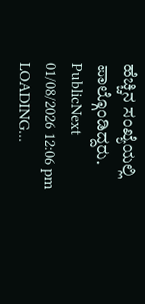ಹೆಚ್ಚಿನ ಸಂಖ್ಯೆಯಲ್ಲಿ ಪಾಲ್ಗೊಂಡಿದ್ದರು.
PublicNext
01/08/2026 12:06 pm
LOADING...